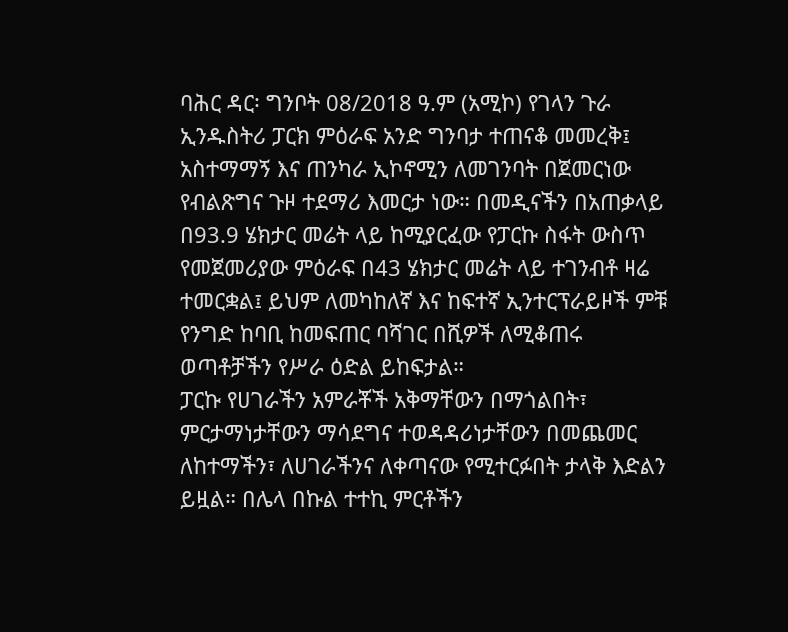ባሕር ዳር፡ ግንቦት 08/2018 ዓ.ም (አሚኮ) የገላን ጉራ ኢንዱስትሪ ፓርክ ምዕራፍ አንድ ግንባታ ተጠናቆ መመረቅ፤ አስተማማኝ እና ጠንካራ ኢኮኖሚን ለመገንባት በጀመርነው የብልጽግና ጉዞ ተደማሪ እመርታ ነው። በመዲናችን በአጠቃላይ በ93.9 ሄክታር መሬት ላይ ከሚያርፈው የፓርኩ ስፋት ውስጥ የመጀመሪያው ምዕራፍ በ43 ሄክታር መሬት ላይ ተገንብቶ ዛሬ ተመርቋል፤ ይህም ለመካከለኛ እና ከፍተኛ ኢንተርፕራይዞች ምቹ የንግድ ከባቢ ከመፍጠር ባሻገር በሺዎች ለሚቆጠሩ ወጣቶቻችን የሥራ ዕድል ይከፍታል።
ፓርኩ የሀገራችን አምራቾች አቅማቸውን በማጎልበት፣ ምርታማነታቸውን ማሳደግና ተወዳዳሪነታቸውን በመጨመር ለከተማችን፣ ለሀገራችንና ለቀጣናው የሚተርፉበት ታላቅ እድልን ይዟል። በሌላ በኩል ተተኪ ምርቶችን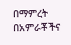በማምረት በአምራቾችና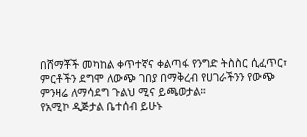በሸማቾች መካከል ቀጥተኛና ቀልጣፋ የንግድ ትስስር ሲፈጥር፣ ምርቶችን ደግሞ ለውጭ ገበያ በማቅረብ የሀገራችንን የውጭ ምንዛሬ ለማሳደግ ጉልህ ሚና ይጫወታል።
የአሚኮ ዲጅታል ቤተሰብ ይሁኑ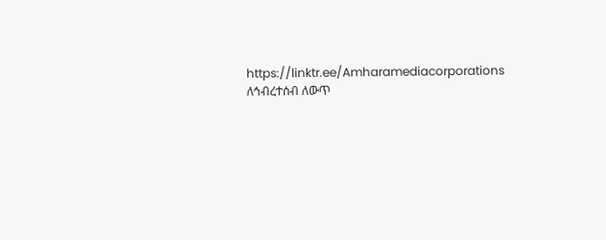https://linktr.ee/Amharamediacorporations
ለኅብረተሰብ ለውጥ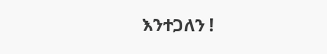እንተጋለን !